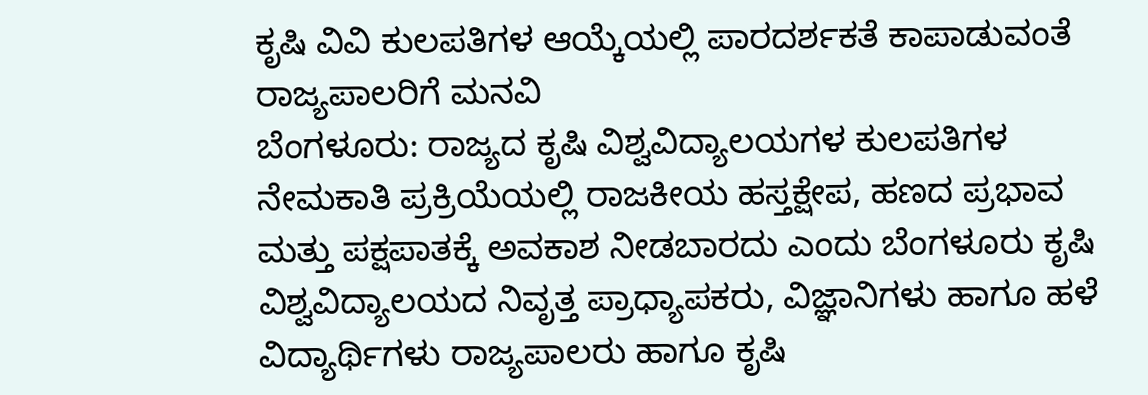ಕೃಷಿ ವಿವಿ ಕುಲಪತಿಗಳ ಆಯ್ಕೆಯಲ್ಲಿ ಪಾರದರ್ಶಕತೆ ಕಾಪಾಡುವಂತೆ ರಾಜ್ಯಪಾಲರಿಗೆ ಮನವಿ
ಬೆಂಗಳೂರು: ರಾಜ್ಯದ ಕೃಷಿ ವಿಶ್ವವಿದ್ಯಾಲಯಗಳ ಕುಲಪತಿಗಳ ನೇಮಕಾತಿ ಪ್ರಕ್ರಿಯೆಯಲ್ಲಿ ರಾಜಕೀಯ ಹಸ್ತಕ್ಷೇಪ, ಹಣದ ಪ್ರಭಾವ ಮತ್ತು ಪಕ್ಷಪಾತಕ್ಕೆ ಅವಕಾಶ ನೀಡಬಾರದು ಎಂದು ಬೆಂಗಳೂರು ಕೃಷಿ ವಿಶ್ವವಿದ್ಯಾಲಯದ ನಿವೃತ್ತ ಪ್ರಾಧ್ಯಾಪಕರು, ವಿಜ್ಞಾನಿಗಳು ಹಾಗೂ ಹಳೆ ವಿದ್ಯಾರ್ಥಿಗಳು ರಾಜ್ಯಪಾಲರು ಹಾಗೂ ಕೃಷಿ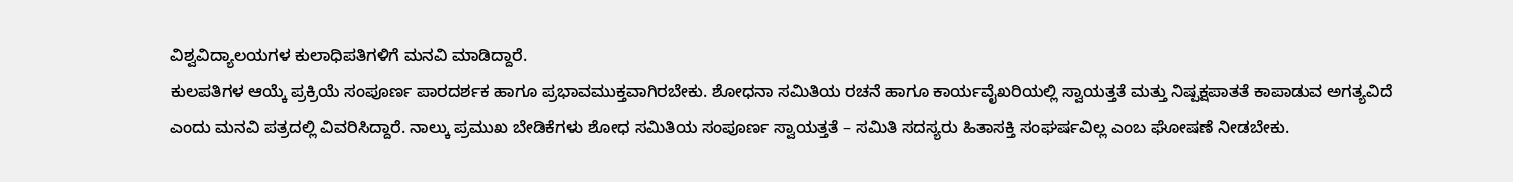ವಿಶ್ವವಿದ್ಯಾಲಯಗಳ ಕುಲಾಧಿಪತಿಗಳಿಗೆ ಮನವಿ ಮಾಡಿದ್ದಾರೆ.
ಕುಲಪತಿಗಳ ಆಯ್ಕೆ ಪ್ರಕ್ರಿಯೆ ಸಂಪೂರ್ಣ ಪಾರದರ್ಶಕ ಹಾಗೂ ಪ್ರಭಾವಮುಕ್ತವಾಗಿರಬೇಕು. ಶೋಧನಾ ಸಮಿತಿಯ ರಚನೆ ಹಾಗೂ ಕಾರ್ಯವೈಖರಿಯಲ್ಲಿ ಸ್ವಾಯತ್ತತೆ ಮತ್ತು ನಿಷ್ಪಕ್ಷಪಾತತೆ ಕಾಪಾಡುವ ಅಗತ್ಯವಿದೆ ಎಂದು ಮನವಿ ಪತ್ರದಲ್ಲಿ ವಿವರಿಸಿದ್ದಾರೆ. ನಾಲ್ಕು ಪ್ರಮುಖ ಬೇಡಿಕೆಗಳು ಶೋಧ ಸಮಿತಿಯ ಸಂಪೂರ್ಣ ಸ್ವಾಯತ್ತತೆ – ಸಮಿತಿ ಸದಸ್ಯರು ಹಿತಾಸಕ್ತಿ ಸಂಘರ್ಷವಿಲ್ಲ ಎಂಬ ಘೋಷಣೆ ನೀಡಬೇಕು.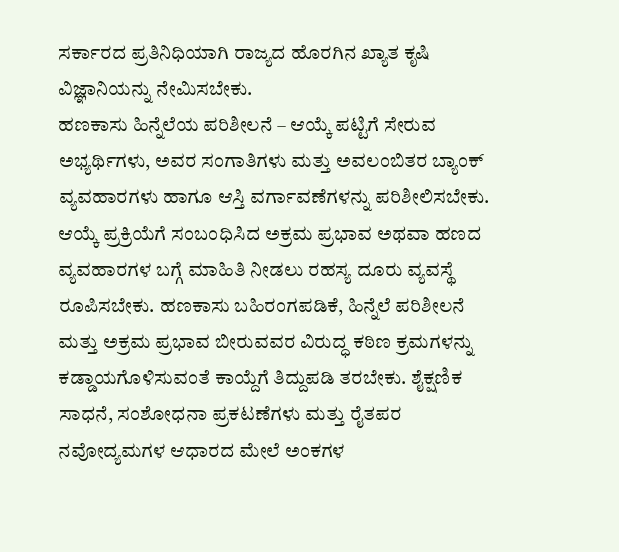ಸರ್ಕಾರದ ಪ್ರತಿನಿಧಿಯಾಗಿ ರಾಜ್ಯದ ಹೊರಗಿನ ಖ್ಯಾತ ಕೃಷಿ ವಿಜ್ಞಾನಿಯನ್ನು ನೇಮಿಸಬೇಕು.
ಹಣಕಾಸು ಹಿನ್ನೆಲೆಯ ಪರಿಶೀಲನೆ – ಆಯ್ಕೆ ಪಟ್ಟಿಗೆ ಸೇರುವ ಅಭ್ಯರ್ಥಿಗಳು, ಅವರ ಸಂಗಾತಿಗಳು ಮತ್ತು ಅವಲಂಬಿತರ ಬ್ಯಾಂಕ್ ವ್ಯವಹಾರಗಳು ಹಾಗೂ ಆಸ್ತಿ ವರ್ಗಾವಣೆಗಳನ್ನು ಪರಿಶೀಲಿಸಬೇಕು. ಆಯ್ಕೆ ಪ್ರಕ್ರಿಯೆಗೆ ಸಂಬಂಧಿಸಿದ ಅಕ್ರಮ ಪ್ರಭಾವ ಅಥವಾ ಹಣದ ವ್ಯವಹಾರಗಳ ಬಗ್ಗೆ ಮಾಹಿತಿ ನೀಡಲು ರಹಸ್ಯ ದೂರು ವ್ಯವಸ್ಥೆ ರೂಪಿಸಬೇಕು. ಹಣಕಾಸು ಬಹಿರಂಗಪಡಿಕೆ, ಹಿನ್ನೆಲೆ ಪರಿಶೀಲನೆ ಮತ್ತು ಅಕ್ರಮ ಪ್ರಭಾವ ಬೀರುವವರ ವಿರುದ್ಧ ಕಠಿಣ ಕ್ರಮಗಳನ್ನು ಕಡ್ಡಾಯಗೊಳಿಸುವಂತೆ ಕಾಯ್ದೆಗೆ ತಿದ್ದುಪಡಿ ತರಬೇಕು. ಶೈಕ್ಷಣಿಕ ಸಾಧನೆ, ಸಂಶೋಧನಾ ಪ್ರಕಟಣೆಗಳು ಮತ್ತು ರೈತಪರ ನವೋದ್ಯಮಗಳ ಆಧಾರದ ಮೇಲೆ ಅಂಕಗಳ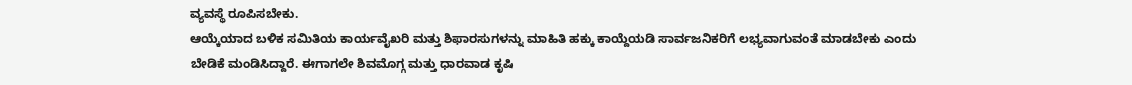ವ್ಯವಸ್ಥೆ ರೂಪಿಸಬೇಕು.
ಆಯ್ಕೆಯಾದ ಬಳಿಕ ಸಮಿತಿಯ ಕಾರ್ಯವೈಖರಿ ಮತ್ತು ಶಿಫಾರಸುಗಳನ್ನು ಮಾಹಿತಿ ಹಕ್ಕು ಕಾಯ್ದೆಯಡಿ ಸಾರ್ವಜನಿಕರಿಗೆ ಲಭ್ಯವಾಗುವಂತೆ ಮಾಡಬೇಕು ಎಂದು ಬೇಡಿಕೆ ಮಂಡಿಸಿದ್ದಾರೆ. ಈಗಾಗಲೇ ಶಿವಮೊಗ್ಗ ಮತ್ತು ಧಾರವಾಡ ಕೃಷಿ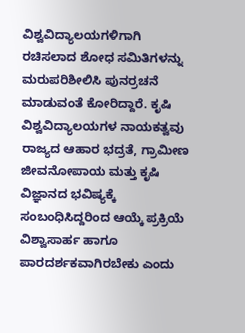ವಿಶ್ವವಿದ್ಯಾಲಯಗಳಿಗಾಗಿ ರಚಿಸಲಾದ ಶೋಧ ಸಮಿತಿಗಳನ್ನು ಮರುಪರಿಶೀಲಿಸಿ ಪುನರ್ರಚನೆ ಮಾಡುವಂತೆ ಕೋರಿದ್ದಾರೆ. ಕೃಷಿ ವಿಶ್ವವಿದ್ಯಾಲಯಗಳ ನಾಯಕತ್ವವು ರಾಜ್ಯದ ಆಹಾರ ಭದ್ರತೆ, ಗ್ರಾಮೀಣ ಜೀವನೋಪಾಯ ಮತ್ತು ಕೃಷಿ ವಿಜ್ಞಾನದ ಭವಿಷ್ಯಕ್ಕೆ ಸಂಬಂಧಿಸಿದ್ದರಿಂದ ಆಯ್ಕೆ ಪ್ರಕ್ರಿಯೆ ವಿಶ್ವಾಸಾರ್ಹ ಹಾಗೂ ಪಾರದರ್ಶಕವಾಗಿರಬೇಕು ಎಂದು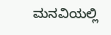ಮನವಿಯಲ್ಲಿ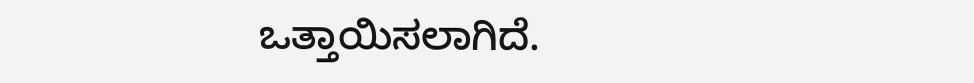ಒತ್ತಾಯಿಸಲಾಗಿದೆ.